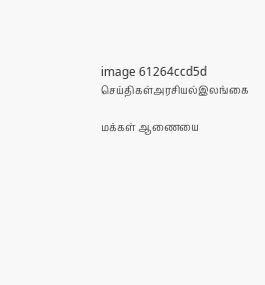image 61264ccd5d
செய்திகள்அரசியல்இலங்கை

மக்கள் ஆணையை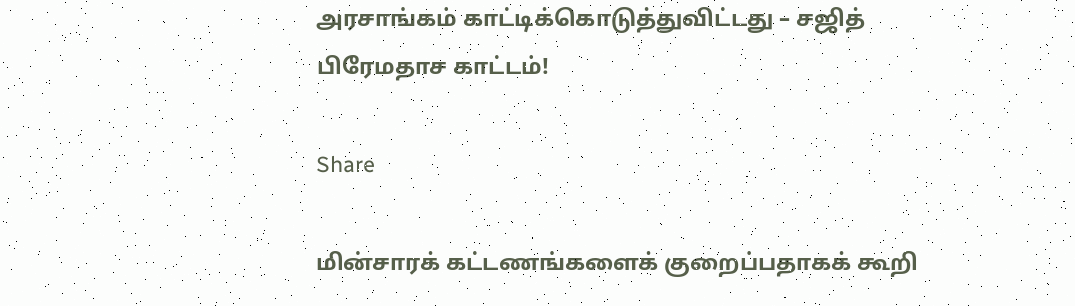அரசாங்கம் காட்டிக்கொடுத்துவிட்டது – சஜித் பிரேமதாச காட்டம்!

Share

மின்சாரக் கட்டணங்களைக் குறைப்பதாகக் கூறி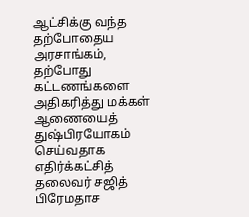ஆட்சிக்கு வந்த தற்போதைய அரசாங்கம், தற்போது கட்டணங்களை அதிகரித்து மக்கள் ஆணையைத் துஷ்பிரயோகம் செய்வதாக எதிர்க்கட்சித் தலைவர் சஜித் பிரேமதாச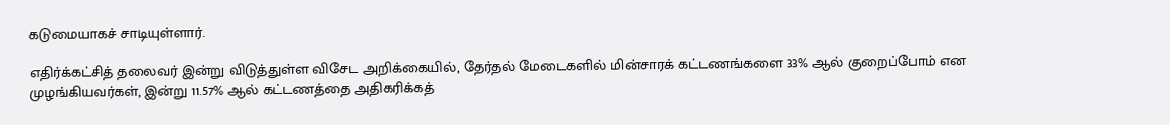கடுமையாகச் சாடியுள்ளார்.

எதிர்க்கட்சித் தலைவர் இன்று விடுத்துள்ள விசேட அறிக்கையில், தேர்தல் மேடைகளில் மின்சாரக் கட்டணங்களை 33% ஆல் குறைப்போம் என முழங்கியவர்கள், இன்று 11.57% ஆல் கட்டணத்தை அதிகரிக்கத்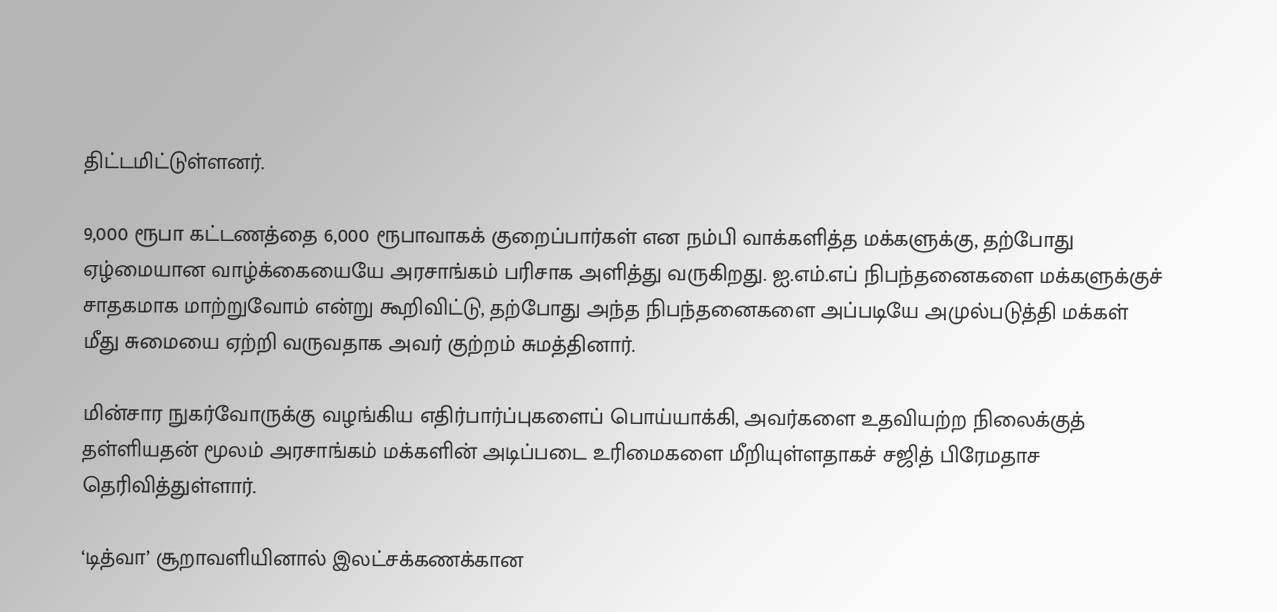திட்டமிட்டுள்ளனர்.

9,000 ரூபா கட்டணத்தை 6,000 ரூபாவாகக் குறைப்பார்கள் என நம்பி வாக்களித்த மக்களுக்கு, தற்போது ஏழ்மையான வாழ்க்கையையே அரசாங்கம் பரிசாக அளித்து வருகிறது. ஐ.எம்.எப் நிபந்தனைகளை மக்களுக்குச் சாதகமாக மாற்றுவோம் என்று கூறிவிட்டு, தற்போது அந்த நிபந்தனைகளை அப்படியே அமுல்படுத்தி மக்கள் மீது சுமையை ஏற்றி வருவதாக அவர் குற்றம் சுமத்தினார்.

மின்சார நுகர்வோருக்கு வழங்கிய எதிர்பார்ப்புகளைப் பொய்யாக்கி, அவர்களை உதவியற்ற நிலைக்குத் தள்ளியதன் மூலம் அரசாங்கம் மக்களின் அடிப்படை உரிமைகளை மீறியுள்ளதாகச் சஜித் பிரேமதாச தெரிவித்துள்ளார்.

‘டித்வா’ சூறாவளியினால் இலட்சக்கணக்கான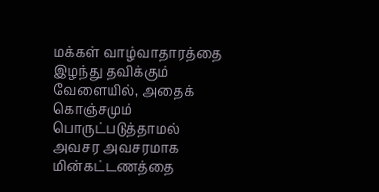மக்கள் வாழ்வாதாரத்தை இழந்து தவிக்கும் வேளையில், அதைக் கொஞ்சமும் பொருட்படுத்தாமல் அவசர அவசரமாக மின்கட்டணத்தை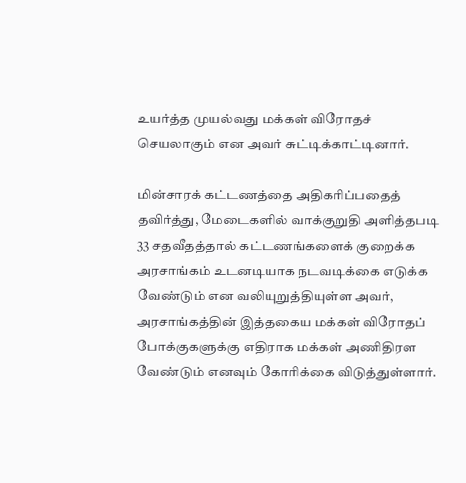உயர்த்த முயல்வது மக்கள் விரோதச் செயலாகும் என அவர் சுட்டிக்காட்டினார்.

மின்சாரக் கட்டணத்தை அதிகரிப்பதைத் தவிர்த்து, மேடைகளில் வாக்குறுதி அளித்தபடி 33 சதவீதத்தால் கட்டணங்களைக் குறைக்க அரசாங்கம் உடனடியாக நடவடிக்கை எடுக்க வேண்டும் என வலியுறுத்தியுள்ள அவர், அரசாங்கத்தின் இத்தகைய மக்கள் விரோதப் போக்குகளுக்கு எதிராக மக்கள் அணிதிரள வேண்டும் எனவும் கோரிக்கை விடுத்துள்ளார்.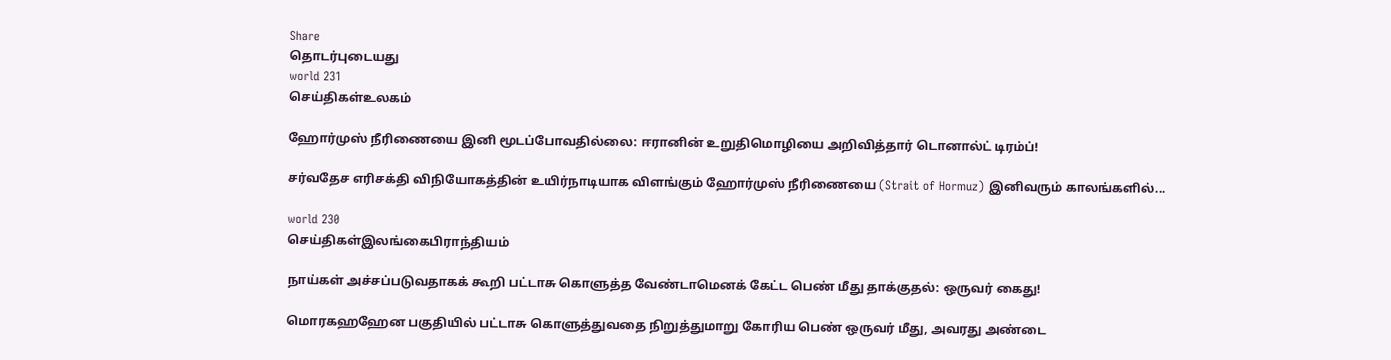Share
தொடர்புடையது
world 231
செய்திகள்உலகம்

ஹோர்முஸ் நீரிணையை இனி மூடப்போவதில்லை: ஈரானின் உறுதிமொழியை அறிவித்தார் டொனால்ட் டிரம்ப்!

சர்வதேச எரிசக்தி விநியோகத்தின் உயிர்நாடியாக விளங்கும் ஹோர்முஸ் நீரிணையை (Strait of Hormuz) இனிவரும் காலங்களில்...

world 230
செய்திகள்இலங்கைபிராந்தியம்

நாய்கள் அச்சப்படுவதாகக் கூறி பட்டாசு கொளுத்த வேண்டாமெனக் கேட்ட பெண் மீது தாக்குதல்: ஒருவர் கைது!

மொரகஹஹேன பகுதியில் பட்டாசு கொளுத்துவதை நிறுத்துமாறு கோரிய பெண் ஒருவர் மீது, அவரது அண்டை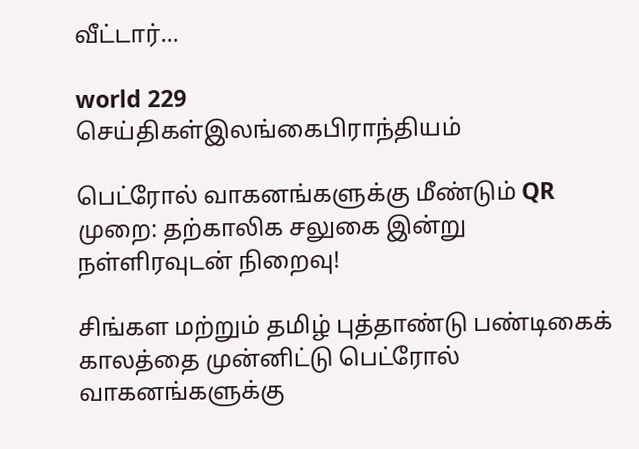வீட்டார்...

world 229
செய்திகள்இலங்கைபிராந்தியம்

பெட்ரோல் வாகனங்களுக்கு மீண்டும் QR முறை: தற்காலிக சலுகை இன்று நள்ளிரவுடன் நிறைவு!

சிங்கள மற்றும் தமிழ் புத்தாண்டு பண்டிகைக் காலத்தை முன்னிட்டு பெட்ரோல் வாகனங்களுக்கு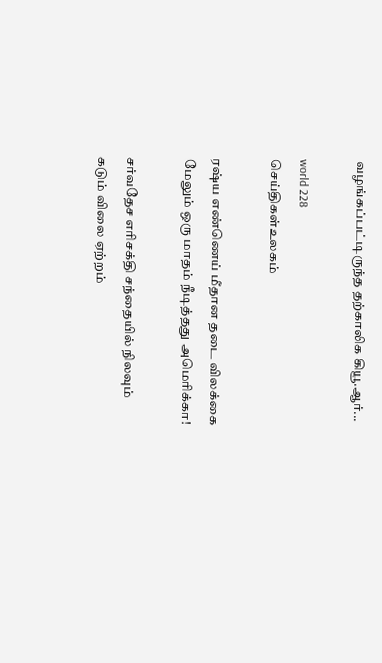வழங்கப்பட்டிருந்த தற்காலிக கியூ.ஆர்...

world 228
செய்திகள்உலகம்

ரஷ்ய எண்ணெய் மீதான தடை விலக்கை மேலும் ஒரு மாதம் நீடித்தது அமெரிக்கா!

சர்வதேச எரிசக்தி சந்தையில் நிலவும் கடும் விலை ஏற்றம்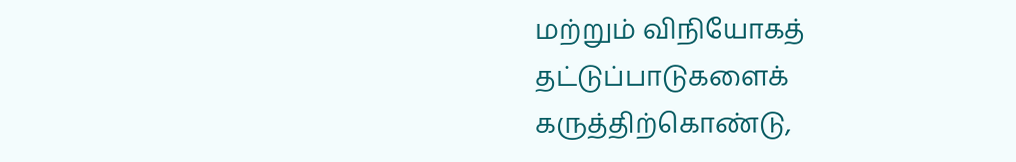மற்றும் விநியோகத் தட்டுப்பாடுகளைக் கருத்திற்கொண்டு,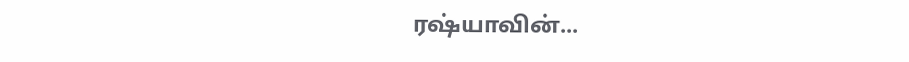ரஷ்யாவின்...